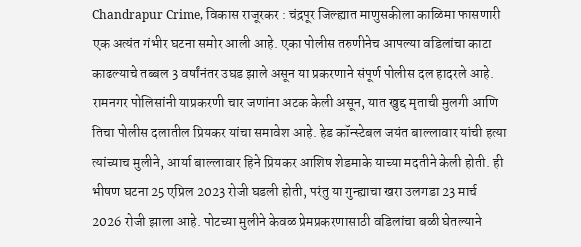Chandrapur Crime, विकास राजूरकर : चंद्रपूर जिल्ह्यात माणुसकीला काळिमा फासणारी एक अत्यंत गंभीर घटना समोर आली आहे. एका पोलीस तरुणीनेच आपल्या वडिलांचा काटा काढल्याचे तब्बल 3 वर्षांनंतर उघड झाले असून या प्रकरणाने संपूर्ण पोलीस दल हादरले आहे. रामनगर पोलिसांनी याप्रकरणी चार जणांना अटक केली असून, यात खुद्द मृताची मुलगी आणि तिचा पोलीस दलातील प्रियकर यांचा समावेश आहे. हेड कॉन्स्टेबल जयंत बाल्लावार यांची हत्या त्यांच्याच मुलीने, आर्या बाल्लावार हिने प्रियकर आशिष शेडमाके याच्या मदतीने केली होती. ही भीषण घटना 25 एप्रिल 2023 रोजी घडली होती, परंतु या गुन्ह्याचा खरा उलगडा 23 मार्च 2026 रोजी झाला आहे. पोटच्या मुलीने केवळ प्रेमप्रकरणासाठी वडिलांचा बळी घेतल्याने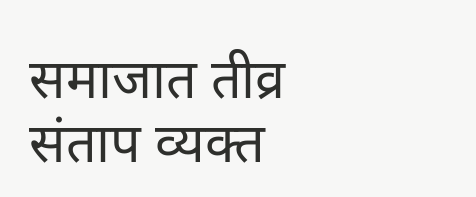समाजात तीव्र संताप व्यक्त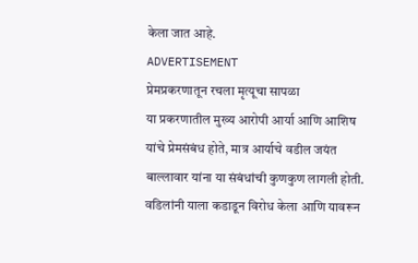केला जात आहे.
ADVERTISEMENT
प्रेमप्रकरणातून रचला मृत्यूचा सापळा
या प्रकरणातील मुख्य आरोपी आर्या आणि आशिष यांचे प्रेमसंबंध होते, मात्र आर्याचे वडील जयंत बाल्लावार यांना या संबंधांची कुणकुण लागली होती. वडिलांनी याला कडाडून विरोध केला आणि यावरून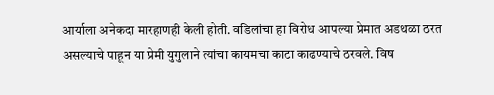आर्याला अनेकदा मारहाणही केली होती. वडिलांचा हा विरोध आपल्या प्रेमात अडथळा ठरत असल्याचे पाहून या प्रेमी युगुलाने त्यांचा कायमचा काटा काढण्याचे ठरवले. विष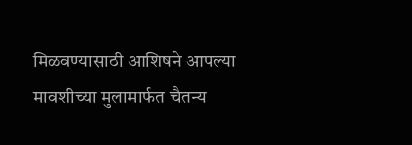मिळवण्यासाठी आशिषने आपल्या मावशीच्या मुलामार्फत चैतन्य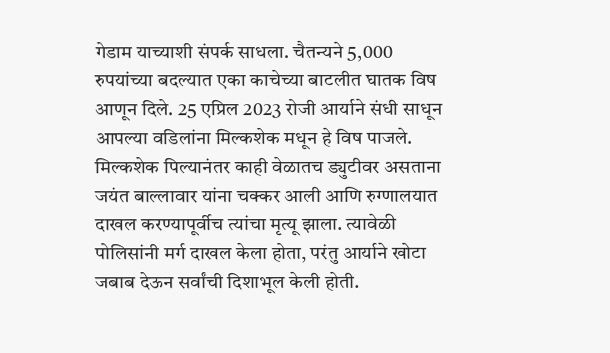गेडाम याच्याशी संपर्क साधला. चैतन्यने 5,000 रुपयांच्या बदल्यात एका काचेच्या बाटलीत घातक विष आणून दिले. 25 एप्रिल 2023 रोजी आर्याने संधी साधून आपल्या वडिलांना मिल्कशेक मधून हे विष पाजले. मिल्कशेक पिल्यानंतर काही वेळातच ड्युटीवर असताना जयंत बाल्लावार यांना चक्कर आली आणि रुग्णालयात दाखल करण्यापूर्वीच त्यांचा मृत्यू झाला. त्यावेळी पोलिसांनी मर्ग दाखल केला होता, परंतु आर्याने खोटा जबाब देऊन सर्वांची दिशाभूल केली होती.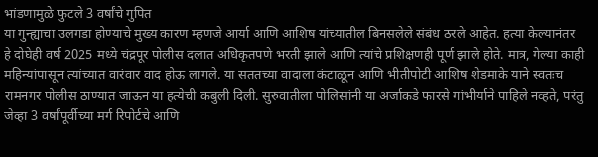भांडणामुळे फुटले 3 वर्षांचे गुपित
या गुन्ह्याचा उलगडा होण्याचे मुख्य कारण म्हणजे आर्या आणि आशिष यांच्यातील बिनसलेले संबंध ठरले आहेत. हत्या केल्यानंतर हे दोघेही वर्ष 2025 मध्ये चंद्रपूर पोलीस दलात अधिकृतपणे भरती झाले आणि त्यांचे प्रशिक्षणही पूर्ण झाले होते. मात्र, गेल्या काही महिन्यांपासून त्यांच्यात वारंवार वाद होऊ लागले. या सततच्या वादाला कंटाळून आणि भीतीपोटी आशिष शेडमाके याने स्वतःच रामनगर पोलीस ठाण्यात जाऊन या हत्येची कबुली दिली. सुरुवातीला पोलिसांनी या अर्जाकडे फारसे गांभीर्याने पाहिले नव्हते, परंतु जेव्हा 3 वर्षांपूर्वीच्या मर्ग रिपोर्टचे आणि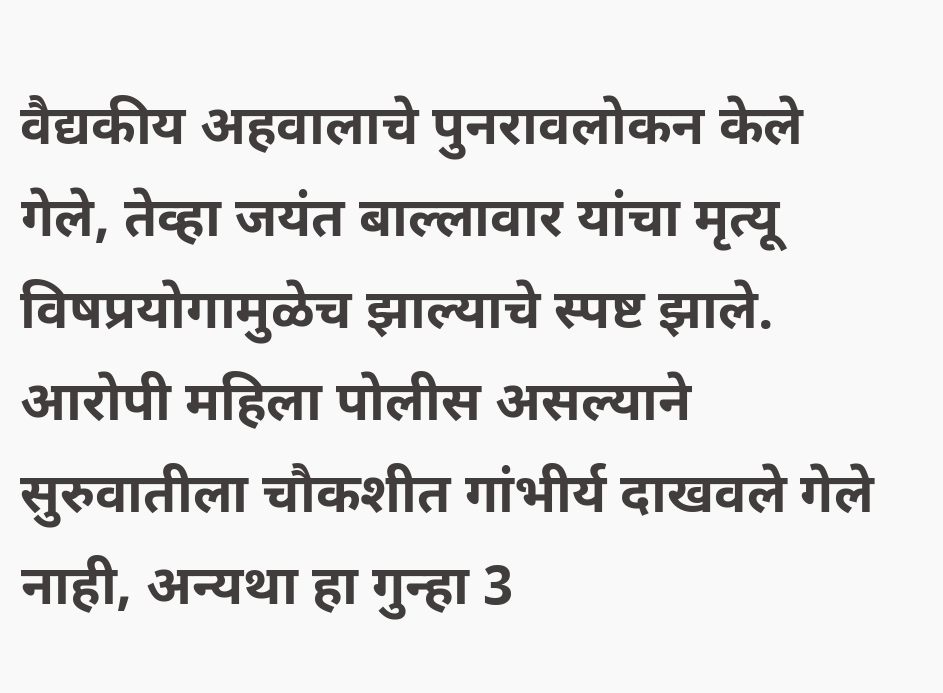वैद्यकीय अहवालाचे पुनरावलोकन केले गेले, तेव्हा जयंत बाल्लावार यांचा मृत्यू विषप्रयोगामुळेच झाल्याचे स्पष्ट झाले. आरोपी महिला पोलीस असल्याने सुरुवातीला चौकशीत गांभीर्य दाखवले गेले नाही, अन्यथा हा गुन्हा 3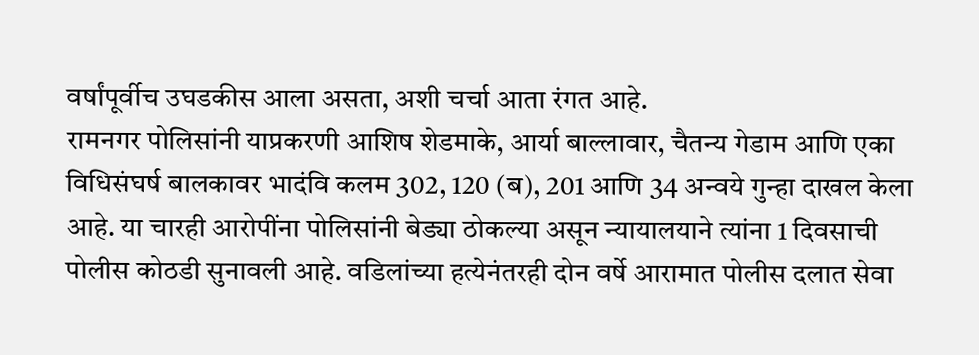वर्षांपूर्वीच उघडकीस आला असता, अशी चर्चा आता रंगत आहे.
रामनगर पोलिसांनी याप्रकरणी आशिष शेडमाके, आर्या बाल्लावार, चैतन्य गेडाम आणि एका विधिसंघर्ष बालकावर भादंवि कलम 302, 120 (ब), 201 आणि 34 अन्वये गुन्हा दाखल केला आहे. या चारही आरोपींना पोलिसांनी बेड्या ठोकल्या असून न्यायालयाने त्यांना 1 दिवसाची पोलीस कोठडी सुनावली आहे. वडिलांच्या हत्येनंतरही दोन वर्षे आरामात पोलीस दलात सेवा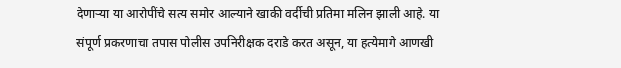देणाऱ्या या आरोपींचे सत्य समोर आल्याने खाकी वर्दीची प्रतिमा मलिन झाली आहे. या संपूर्ण प्रकरणाचा तपास पोलीस उपनिरीक्षक दराडे करत असून, या हत्येमागे आणखी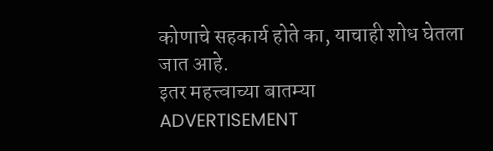कोणाचे सहकार्य होते का, याचाही शोध घेतला जात आहे.
इतर महत्त्वाच्या बातम्या
ADVERTISEMENT